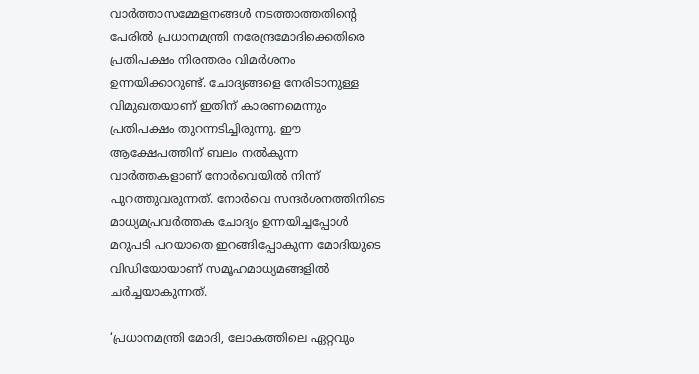വാര്‍ത്താസമ്മേളനങ്ങള്‍ നടത്താത്തതിന്‍റെ പേരില്‍ പ്രധാനമന്ത്രി നരേന്ദ്രമോദിക്കെതിരെ പ്രതിപക്ഷം നിരന്തരം വിമര്‍ശനം ഉന്നയിക്കാറുണ്ട്. ചോദ്യങ്ങളെ നേരിടാനുള്ള വിമുഖതയാണ് ഇതിന് കാരണമെന്നും പ്രതിപക്ഷം തുറന്നടിച്ചിരുന്നു. ഈ ആക്ഷേപത്തിന് ബലം നല്‍കുന്ന വാര്‍ത്തകളാണ് നോര്‍വെയില്‍ നിന്ന് പുറത്തുവരുന്നത്. നോര്‍വെ സന്ദര്‍ശനത്തിനിടെ മാധ്യമപ്രവര്‍ത്തക ചോദ്യം ഉന്നയിച്ചപ്പോള്‍ മറുപടി പറയാതെ ഇറങ്ങിപ്പോകുന്ന മോദിയുടെ വിഡിയോയാണ് സമൂഹമാധ്യമങ്ങളില്‍ ചര്‍ച്ചയാകുന്നത്.

‘പ്രധാനമന്ത്രി മോദി, ലോകത്തിലെ ഏറ്റവും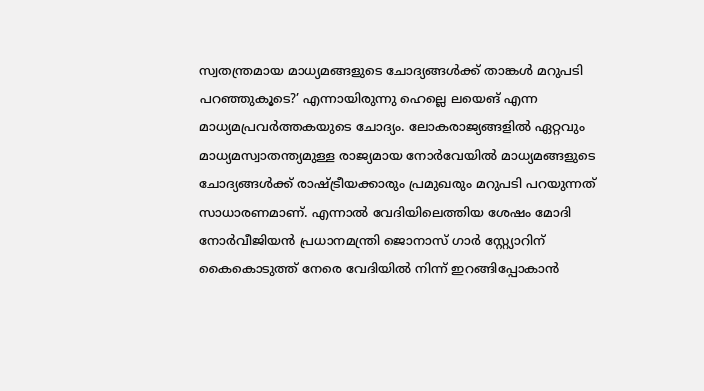സ്വതന്ത്രമായ മാധ്യമങ്ങളുടെ ചോദ്യങ്ങൾക്ക് താങ്കൾ മറുപടി പറഞ്ഞുകൂടെ?’ എന്നായിരുന്നു ഹെല്ലെ ലയെങ് എന്ന മാധ്യമപ്രവര്‍ത്തകയുടെ ചോദ്യം. ലോകരാജ്യങ്ങളില്‍ ഏറ്റവും മാധ്യമസ്വാതന്ത്യമുള്ള രാജ്യമായ നോര്‍വേയില്‍ മാധ്യമങ്ങളുടെ ചോദ്യങ്ങള്‍ക്ക് രാഷ്ട്രീയക്കാരും പ്രമുഖരും മറുപടി പറയുന്നത് സാധാരണമാണ്. എന്നാല്‍ വേദിയിലെത്തിയ ശേഷം മോദി നോര്‍വീജിയന്‍ പ്രധാനമന്ത്രി ജൊനാസ് ഗാര്‍ സ്റ്റ്യോറിന് കൈകൊടുത്ത് നേരെ വേദിയില്‍ നിന്ന് ഇറങ്ങിപ്പോകാന്‍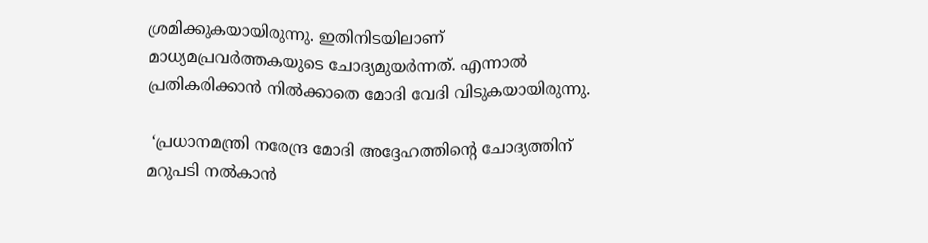ശ്രമിക്കുകയായിരുന്നു. ഇതിനിടയിലാണ് മാധ്യമപ്രവര്‍ത്തകയുടെ ചോദ്യമുയര്‍ന്നത്. എന്നാല്‍ പ്രതികരിക്കാന്‍ നില്‍ക്കാതെ മോദി വേദി വിടുകയായിരുന്നു.

 ‘പ്രധാനമന്ത്രി നരേന്ദ്ര മോദി അദ്ദേഹത്തിന്റെ ചോദ്യത്തിന് മറുപടി നൽകാൻ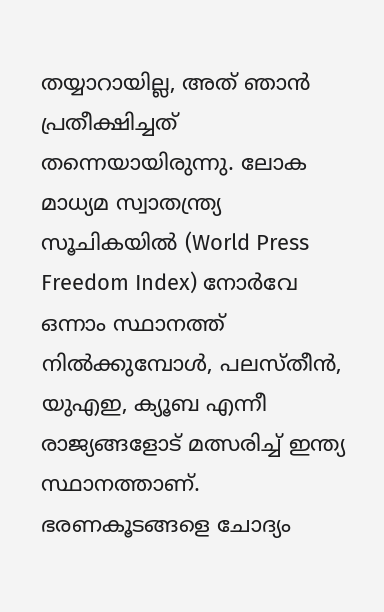തയ്യാറായില്ല, അത് ഞാന്‍ പ്രതീക്ഷിച്ചത് തന്നെയായിരുന്നു. ലോക മാധ്യമ സ്വാതന്ത്ര്യ സൂചികയിൽ (World Press Freedom Index) നോർവേ ഒന്നാം സ്ഥാനത്ത് നിൽക്കുമ്പോൾ, പലസ്തീൻ, യുഎഇ, ക്യൂബ എന്നീ രാജ്യങ്ങളോട് മത്സരിച്ച് ഇന്ത്യ സ്ഥാനത്താണ്.  ഭരണകൂടങ്ങളെ ചോദ്യം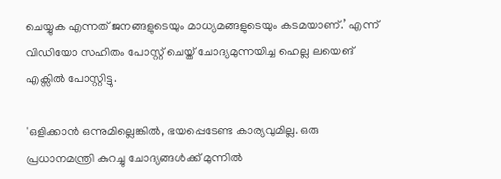ചെയ്യുക എന്നത് ജനങ്ങളുടെയും മാധ്യമങ്ങളുടെയും കടമയാണ്.’ എന്ന് വിഡിയോ സഹിതം പോസ്റ്റ് ചെയ്ത് ചോദ്യമുന്നയിച്ച ഹെല്ല ലയെങ് എക്സില്‍ പോസ്റ്റിട്ടു.

'ഒളിക്കാൻ ഒന്നുമില്ലെങ്കിൽ, ഭയപ്പെടേണ്ട കാര്യവുമില്ല. ഒരു പ്രധാനമന്ത്രി കുറച്ചു ചോദ്യങ്ങൾക്ക് മുന്നിൽ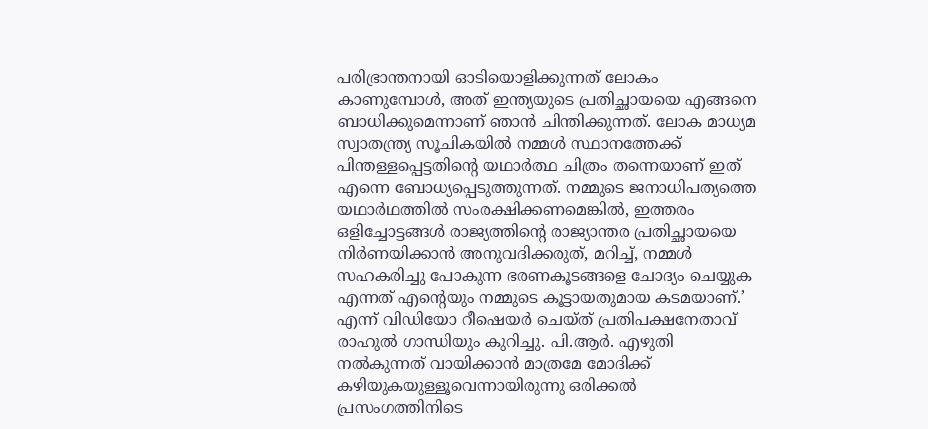പരിഭ്രാന്തനായി ഓടിയൊളിക്കുന്നത് ലോകം കാണുമ്പോൾ, അത് ഇന്ത്യയുടെ പ്രതിച്ഛായയെ എങ്ങനെ ബാധിക്കുമെന്നാണ് ഞാൻ ചിന്തിക്കുന്നത്. ലോക മാധ്യമ സ്വാതന്ത്ര്യ സൂചികയിൽ നമ്മൾ സ്ഥാനത്തേക്ക് പിന്തള്ളപ്പെട്ടതിന്റെ യഥാർത്ഥ ചിത്രം തന്നെയാണ് ഇത് എന്നെ ബോധ്യപ്പെടുത്തുന്നത്. നമ്മുടെ ജനാധിപത്യത്തെ യഥാർഥത്തിൽ സംരക്ഷിക്കണമെങ്കിൽ, ഇത്തരം ഒളിച്ചോട്ടങ്ങൾ രാജ്യത്തിന്‍റെ രാജ്യാന്തര പ്രതിച്ഛായയെ നിർണയിക്കാൻ അനുവദിക്കരുത്, മറിച്ച്, നമ്മൾ സഹകരിച്ചു പോകുന്ന ഭരണകൂടങ്ങളെ ചോദ്യം ചെയ്യുക എന്നത് എന്‍റെയും നമ്മുടെ കൂട്ടായതുമായ കടമയാണ്.’ എന്ന് വിഡിയോ റീഷെയര്‍ ചെയ്ത് പ്രതിപക്ഷനേതാവ് രാഹുല്‍ ഗാന്ധിയും കുറിച്ചു. പി.ആര്‍. എഴുതി നല്‍കുന്നത് വായിക്കാന്‍ മാത്രമേ മോദിക്ക് കഴിയുകയുള്ളൂവെന്നായിരുന്നു ഒരിക്കല്‍ പ്രസംഗത്തിനിടെ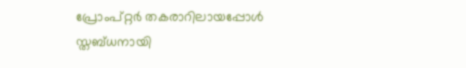പ്രോംപ്റ്റര്‍ തകരാറിലായപ്പോള്‍ സ്തബ്ധനായി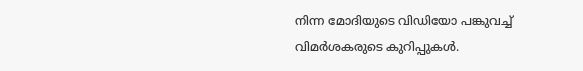നിന്ന മോദിയുടെ വിഡിയോ പങ്കുവച്ച് വിമര്‍ശകരുടെ കുറിപ്പുകള്‍.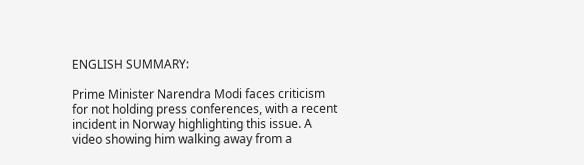ENGLISH SUMMARY:

Prime Minister Narendra Modi faces criticism for not holding press conferences, with a recent incident in Norway highlighting this issue. A video showing him walking away from a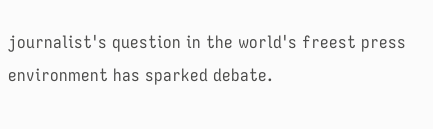journalist's question in the world's freest press environment has sparked debate.